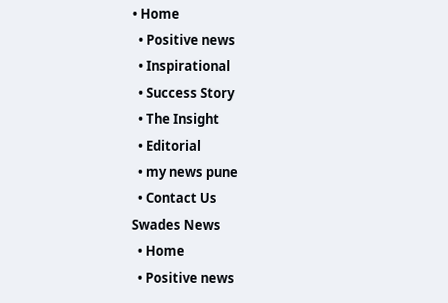• Home
  • Positive news
  • Inspirational
  • Success Story
  • The Insight
  • Editorial
  • my news pune
  • Contact Us
Swades News
  • Home
  • Positive news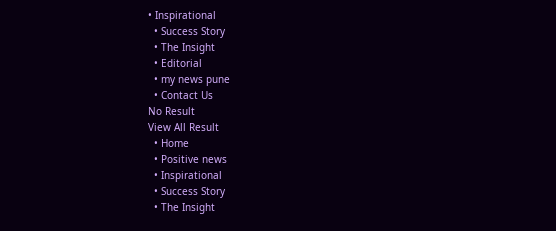• Inspirational
  • Success Story
  • The Insight
  • Editorial
  • my news pune
  • Contact Us
No Result
View All Result
  • Home
  • Positive news
  • Inspirational
  • Success Story
  • The Insight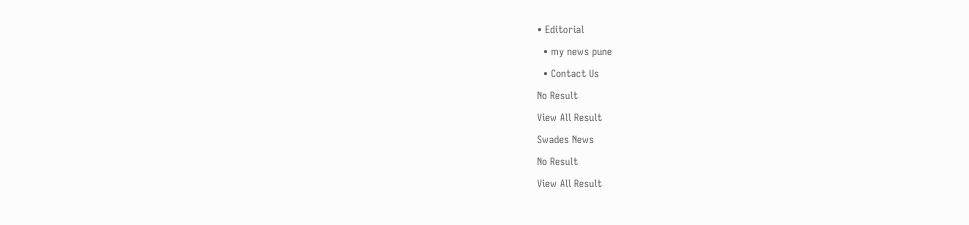• Editorial
  • my news pune
  • Contact Us
No Result
View All Result
Swades News
No Result
View All Result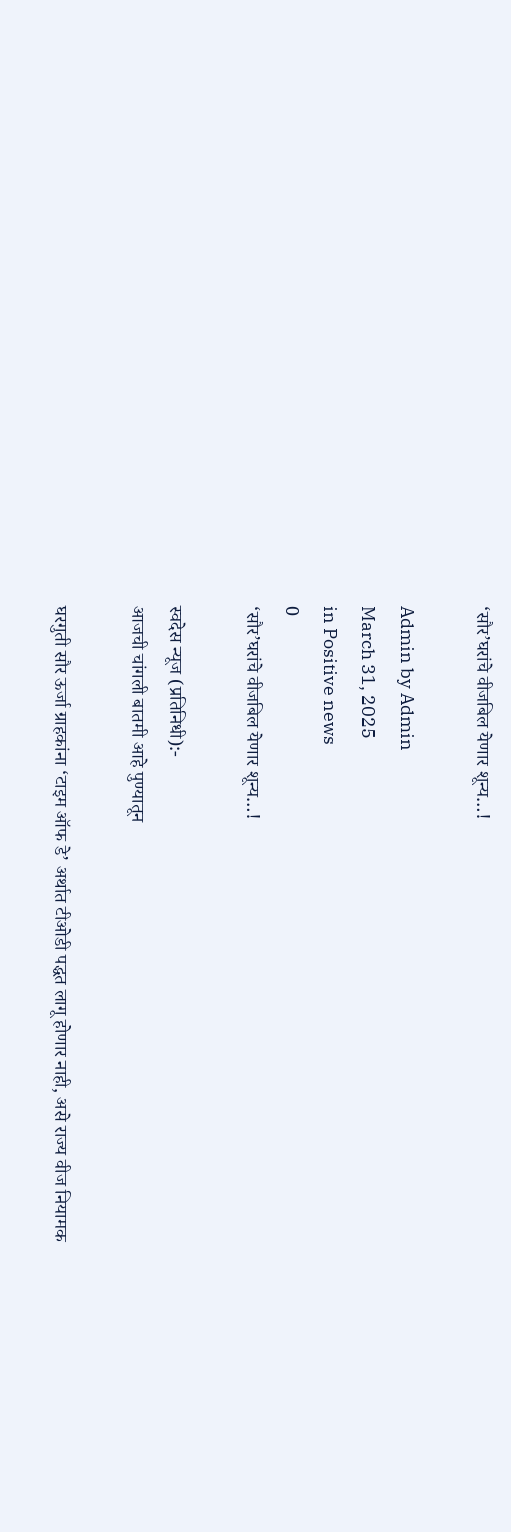‘सौर’घरांचे वीजबिल येणार शून्य…!

Admin by Admin
March 31, 2025
in Positive news
0
‘सौर’घरांचे वीजबिल येणार शून्य…!

स्वदेस न्यूज (प्रतिनिधी):-
आजची चांगली बातमी आहे पुण्यातून

घरगुती सौर ऊर्जा ग्राहकांना ‘टाइम ऑफ डे’ अर्थात टीओडी पद्धत लागू होणार नाही, असे राज्य वीज नियामक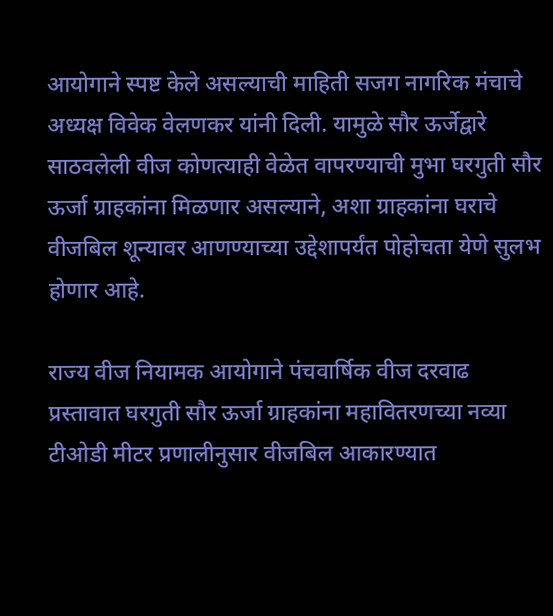आयोगाने स्पष्ट केले असल्याची माहिती सजग नागरिक मंचाचे अध्यक्ष विवेक वेलणकर यांनी दिली. यामुळे सौर ऊर्जेद्वारे साठवलेली वीज कोणत्याही वेळेत वापरण्याची मुभा घरगुती सौर ऊर्जा ग्राहकांना मिळणार असल्याने, अशा ग्राहकांना घराचे वीजबिल शून्यावर आणण्याच्या उद्देशापर्यंत पोहोचता येणे सुलभ होणार आहे.

राज्य वीज नियामक आयोगाने पंचवार्षिक वीज दरवाढ प्रस्तावात घरगुती सौर ऊर्जा ग्राहकांना महावितरणच्या नव्या टीओडी मीटर प्रणालीनुसार वीजबिल आकारण्यात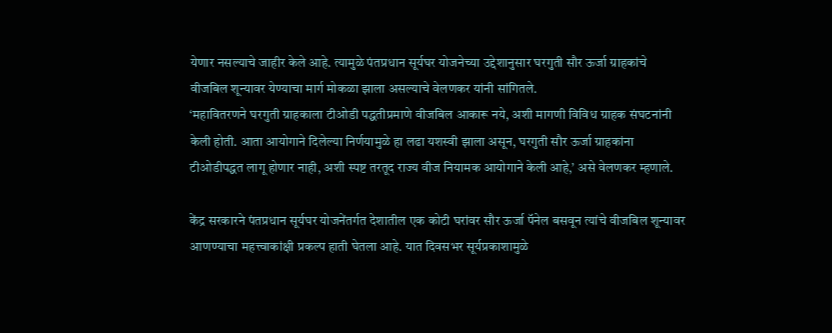येणार नसल्याचे जाहीर केले आहे. त्यामुळे पंतप्रधान सूर्यघर योजनेच्या उद्देशानुसार घरगुती सौर ऊर्जा ग्राहकांचे वीजबिल शून्यावर येण्याचा मार्ग मोकळा झाला असल्याचे वेलणकर यांनी सांगितले.
‘महावितरणने घरगुती ग्राहकाला टीओडी पद्धतीप्रमाणे वीजबिल आकारू नये, अशी मागणी विविध ग्राहक संघटनांनी केली होती. आता आयोगाने दिलेल्या निर्णयामुळे हा लढा यशस्वी झाला असून, घरगुती सौर ऊर्जा ग्राहकांना टीओडीपद्धत लागू होणार नाही, अशी स्पष्ट तरतूद राज्य वीज नियामक आयोगाने केली आहे,’ असे वेलणकर म्हणाले.

केंद्र सरकारने पंतप्रधान सूर्यघर योजनेंतर्गत देशातील एक कोटी घरांवर सौर ऊर्जा पॅनेल बसवून त्यांचे वीजबिल शून्यावर आणण्याचा महत्त्वाकांक्षी प्रकल्प हाती घेतला आहे. यात दिवसभर सूर्यप्रकाशामुळे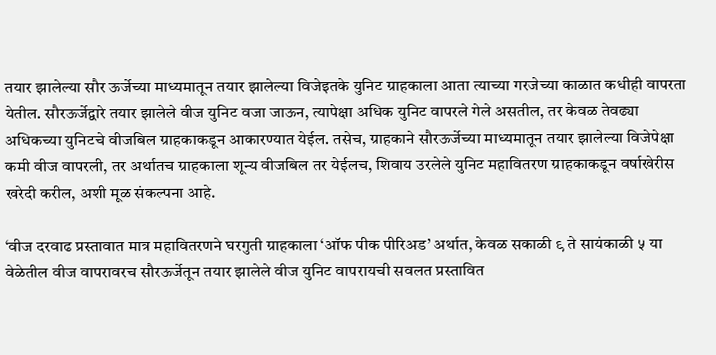तयार झालेल्या सौर ऊर्जेच्या माध्यमातून तयार झालेल्या विजेइतके युनिट ग्राहकाला आता त्याच्या गरजेच्या काळात कधीही वापरता येतील. सौरऊर्जेद्वारे तयार झालेले वीज युनिट वजा जाऊन, त्यापेक्षा अधिक युनिट वापरले गेले असतील, तर केवळ तेवढ्या अधिकच्या युनिटचे वीजबिल ग्राहकाकडून आकारण्यात येईल. तसेच, ग्राहकाने सौरऊर्जेच्या माध्यमातून तयार झालेल्या विजेपेक्षा कमी वीज वापरली, तर अर्थातच ग्राहकाला शून्य वीजबिल तर येईलच, शिवाय उरलेले युनिट महावितरण ग्राहकाकडून वर्षाखेरीस खरेदी करील, अशी मूळ संकल्पना आहे.

‘वीज दरवाढ प्रस्तावात मात्र महावितरणने घरगुती ग्राहकाला ‘ऑफ पीक पीरिअड’ अर्थात, केवळ सकाळी ९ ते सायंकाळी ५ या वेळेतील वीज वापरावरच सौरऊर्जेतून तयार झालेले वीज युनिट वापरायची सवलत प्रस्तावित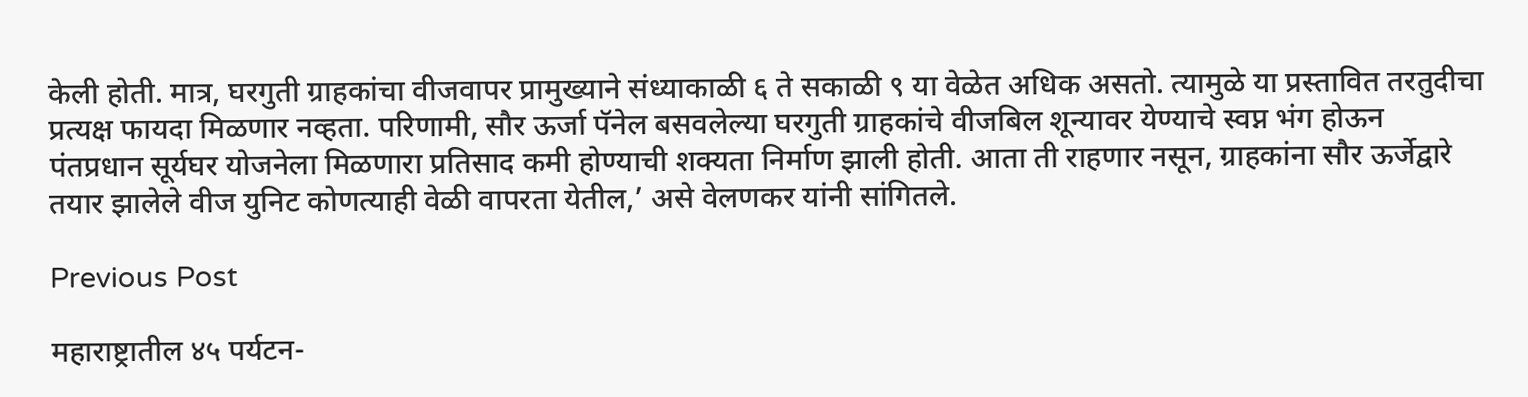केली होती. मात्र, घरगुती ग्राहकांचा वीजवापर प्रामुख्याने संध्याकाळी ६ ते सकाळी ९ या वेळेत अधिक असतो. त्यामुळे या प्रस्तावित तरतुदीचा प्रत्यक्ष फायदा मिळणार नव्हता. परिणामी, सौर ऊर्जा पॅनेल बसवलेल्या घरगुती ग्राहकांचे वीजबिल शून्यावर येण्याचे स्वप्न भंग होऊन पंतप्रधान सूर्यघर योजनेला मिळणारा प्रतिसाद कमी होण्याची शक्यता निर्माण झाली होती. आता ती राहणार नसून, ग्राहकांना सौर ऊर्जेद्वारे तयार झालेले वीज युनिट कोणत्याही वेळी वापरता येतील,’ असे वेलणकर यांनी सांगितले.

Previous Post

महाराष्ट्रातील ४५ पर्यटन-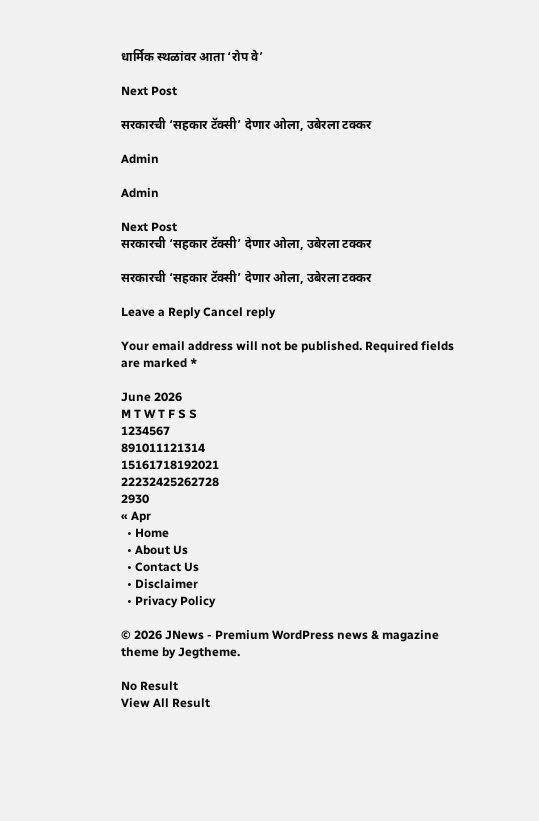धार्मिक स्थळांवर आता ‘रोप वे’

Next Post

सरकारची ‘सहकार टॅक्सी’ देणार ओला, उबेरला टक्कर

Admin

Admin

Next Post
सरकारची ‘सहकार टॅक्सी’ देणार ओला, उबेरला टक्कर

सरकारची ‘सहकार टॅक्सी’ देणार ओला, उबेरला टक्कर

Leave a Reply Cancel reply

Your email address will not be published. Required fields are marked *

June 2026
M T W T F S S
1234567
891011121314
15161718192021
22232425262728
2930
« Apr
  • Home
  • About Us
  • Contact Us
  • Disclaimer
  • Privacy Policy

© 2026 JNews - Premium WordPress news & magazine theme by Jegtheme.

No Result
View All Result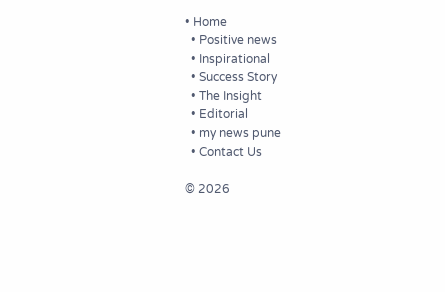• Home
  • Positive news
  • Inspirational
  • Success Story
  • The Insight
  • Editorial
  • my news pune
  • Contact Us

© 2026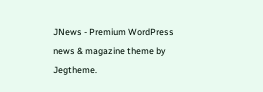JNews - Premium WordPress news & magazine theme by Jegtheme.